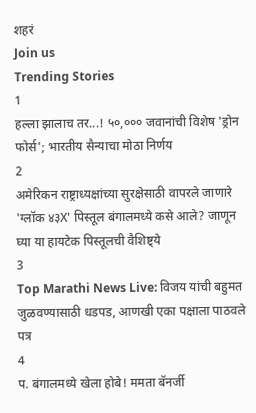शहरं
Join us
Trending Stories
1
हल्ला झालाच तर...! ५०,००० जवानांची विशेष 'ड्रोन फोर्स'; भारतीय सैन्याचा मोठा निर्णय
2
अमेरिकन राष्ट्राध्यक्षांच्या सुरक्षेसाठी वापरले जाणारे 'ग्लॉक ४३X' पिस्तूल बंगालमध्ये कसे आले? जाणून घ्या या हायटेक पिस्तूलची वैशिष्ट्ये
3
Top Marathi News Live: विजय यांची बहुमत जुळवण्यासाठी धडपड, आणखी एका पक्षाला पाठवले पत्र
4
प. बंगालमध्ये खेला होबे! ममता बॅनर्जी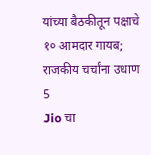यांच्या बैठकीतून पक्षाचे १० आमदार गायब; राजकीय चर्चांना उधाण
5
Jio चा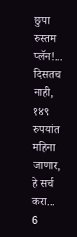छुपा रुस्तम प्लॅन!... दिसतच नाही, १४९ रुपयांत महिना जाणार, हे सर्च करा...
6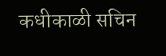कधीकाळी सचिन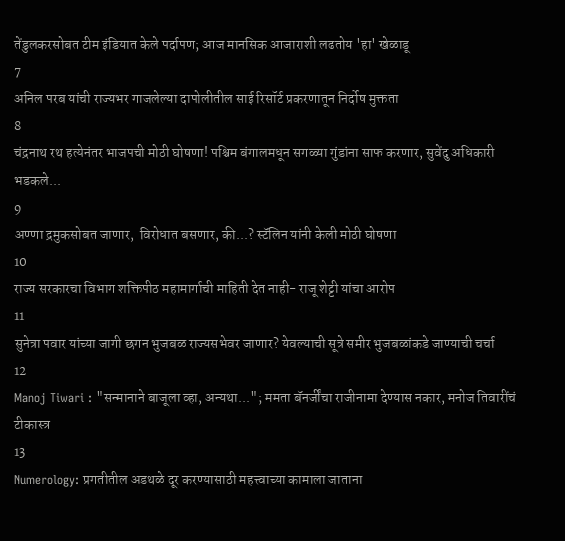तेंडुलकरसोबत टीम इंडियात केले पर्दापण; आज मानसिक आजाराशी लढतोय 'हा' खेळाडू
7
अनिल परब यांची राज्यभर गाजलेल्या दापोलीतील साई रिसॉर्ट प्रकरणातून निर्दोष मुक्तता
8
चंद्रनाथ रथ हत्येनंतर भाजपची मोठी घोषणा! पश्चिम बंगालमधून सगळ्या गुंडांना साफ करणार, सुवेंदु अधिकारी भडकले...
9
अण्णा द्रमुकसोबत जाणार,  विरोधात बसणार, की...? स्टॅलिन यांनी केली मोठी घोषणा
10
राज्य सरकारचा विभाग शक्तिपीठ महामार्गाची माहिती देत नाही- राजू शेट्टी यांचा आरोप
11
सुनेत्रा पवार यांच्या जागी छगन भुजबळ राज्यसभेवर जाणार? येवल्याची सूत्रे समीर भुजबळांकडे जाण्याची चर्चा
12
Manoj Tiwari : "सन्मानाने बाजूला व्हा, अन्यथा..."; ममता बॅनर्जींचा राजीनामा देण्यास नकार, मनोज तिवारींचं टीकास्त्र
13
Numerology: प्रगतीतील अडथळे दूर करण्यासाठी महत्त्वाच्या कामाला जाताना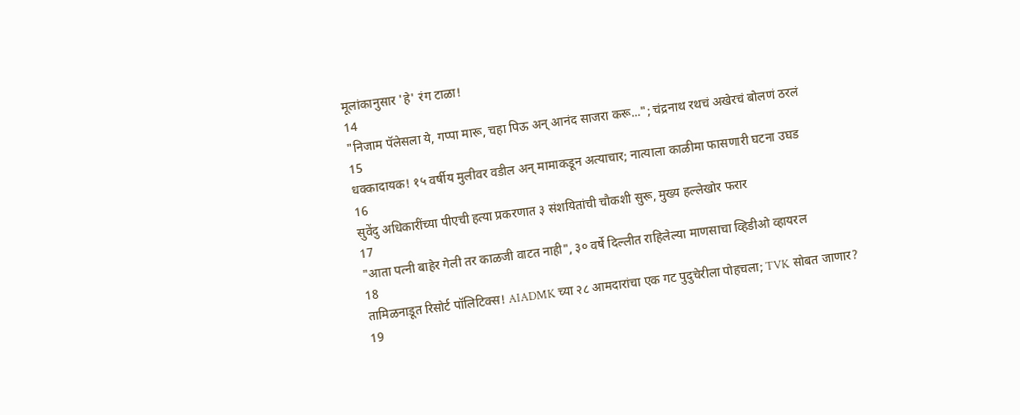मूलांकानुसार 'हे' रंग टाळा!
14
"निजाम पॅलेसला ये, गप्पा मारू, चहा पिऊ अन् आनंद साजरा करू..."; चंद्रनाथ रथचं अखेरचं बोलणं ठरलं
15
धक्कादायक! १५ वर्षीय मुलीवर वडील अन् मामाकडून अत्याचार; नात्याला काळीमा फासणारी घटना उघड
16
सुवेंदु अधिकारींच्या पीएची हत्या प्रकरणात ३ संशयितांची चौकशी सुरू, मुख्य हल्लेखोर फरार
17
"आता पत्नी बाहेर गेली तर काळजी वाटत नाही", ३० वर्षे दिल्लीत राहिलेल्या माणसाचा व्हिडीओ व्हायरल
18
तामिळनाडूत रिसोर्ट पॉलिटिक्स! AIADMK च्या २८ आमदारांचा एक गट पुदुचेरीला पोहचला; TVK सोबत जाणार?
19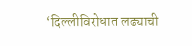‘दिल्लीविरोधात लढ्याची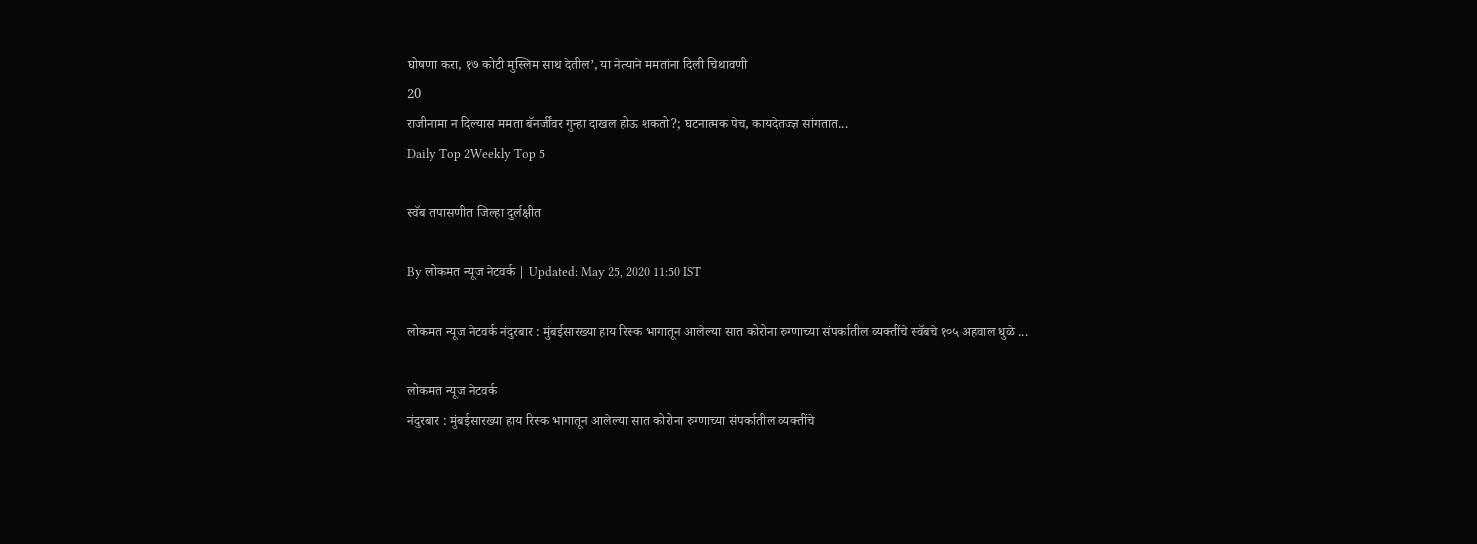घोषणा करा, १७ कोटी मुस्लिम साथ देतील’, या नेत्याने ममतांना दिली चिथावणी
20
राजीनामा न दिल्यास ममता बॅनर्जींवर गुन्हा दाखल होऊ शकतो?; घटनात्मक पेच, कायदेतज्ज्ञ सांगतात...
Daily Top 2Weekly Top 5

स्वॅब तपासणीत जिल्हा दुर्लक्षीत

By लोकमत न्यूज नेटवर्क | Updated: May 25, 2020 11:50 IST

लोकमत न्यूज नेटवर्क नंदुरबार : मुंबईसारख्या हाय रिस्क भागातून आलेल्या सात कोरोना रुग्णाच्या संपर्कातील व्यक्तींचे स्वॅबचे १०५ अहवाल धुळे ...

लोकमत न्यूज नेटवर्क
नंदुरबार : मुंबईसारख्या हाय रिस्क भागातून आलेल्या सात कोरोना रुग्णाच्या संपर्कातील व्यक्तींचे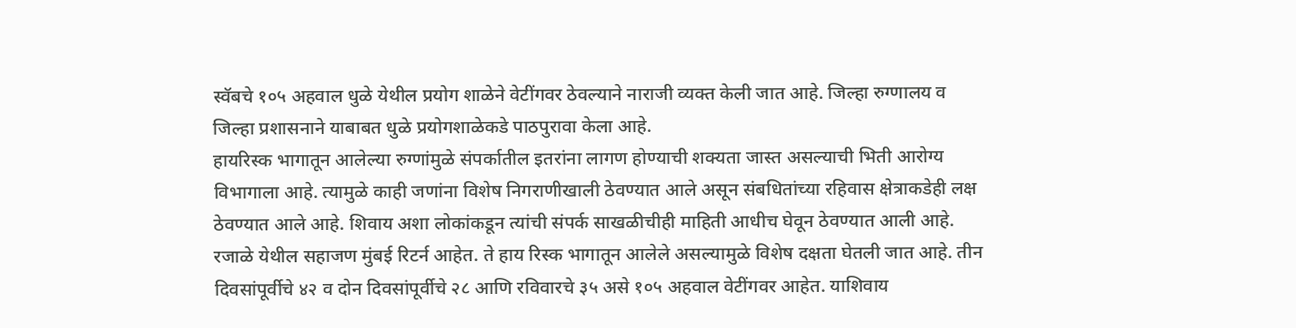स्वॅबचे १०५ अहवाल धुळे येथील प्रयोग शाळेने वेटींगवर ठेवल्याने नाराजी व्यक्त केली जात आहे. जिल्हा रुग्णालय व जिल्हा प्रशासनाने याबाबत धुळे प्रयोगशाळेकडे पाठपुरावा केला आहे.
हायरिस्क भागातून आलेल्या रुग्णांमुळे संपर्कातील इतरांना लागण होण्याची शक्यता जास्त असल्याची भिती आरोग्य विभागाला आहे. त्यामुळे काही जणांना विशेष निगराणीखाली ठेवण्यात आले असून संबधितांच्या रहिवास क्षेत्राकडेही लक्ष ठेवण्यात आले आहे. शिवाय अशा लोकांकडून त्यांची संपर्क साखळीचीही माहिती आधीच घेवून ठेवण्यात आली आहे.
रजाळे येथील सहाजण मुंबई रिटर्न आहेत. ते हाय रिस्क भागातून आलेले असल्यामुळे विशेष दक्षता घेतली जात आहे. तीन दिवसांपूर्वीचे ४२ व दोन दिवसांपूर्वीचे २८ आणि रविवारचे ३५ असे १०५ अहवाल वेटींगवर आहेत. याशिवाय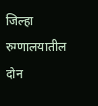जिल्हा रुग्णालयातील दोन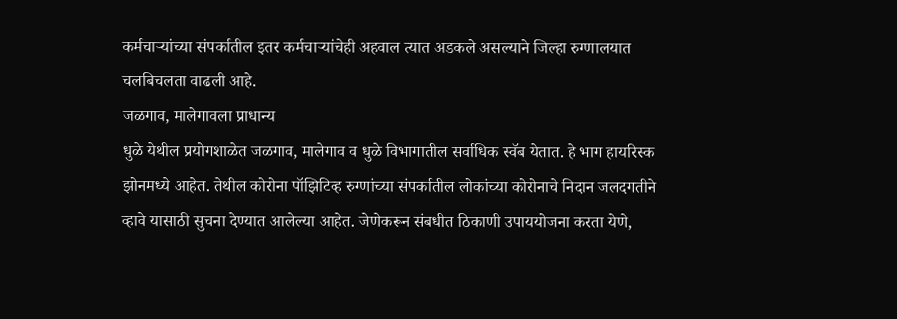कर्मचाऱ्यांच्या संपर्कातील इतर कर्मचाऱ्यांचेही अहवाल त्यात अडकले असल्याने जिल्हा रुग्णालयात चलबिचलता वाढली आहे.
जळगाव, मालेगावला प्राधान्य
धुळे येथील प्रयोगशाळेत जळगाव, मालेगाव व धुळे विभागातील सर्वाधिक स्वॅब येतात. हे भाग हायरिस्क झोनमध्ये आहेत. तेथील कोरोना पॉझिटिव्ह रुग्णांच्या संपर्कातील लोकांच्या कोरोनाचे निदान जलदगतीने व्हावे यासाठी सुचना देण्यात आलेल्या आहेत. जेणेकरून संबधीत ठिकाणी उपाययोजना करता येणे,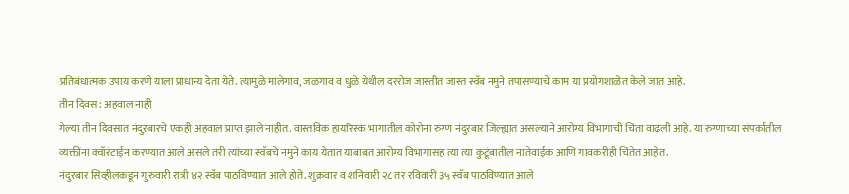प्रतिबंधात्मक उपाय करणे याला प्राधान्य देता येते. त्यामुळे मालेगाव, जळगाव व धुळे येथील दररोज जास्तीत जास्त स्वॅब नमुने तपासण्याचे काम या प्रयोगशाळेत केले जात आहे.
तीन दिवस: अहवाल नाही
गेल्या तीन दिवसात नंदुरबारचे एकही अहवाल प्राप्त झाले नाहीत. वास्तविक हायरिस्क भागातील कोरोना रुग्ण नंदुरबार जिल्ह्यात असल्याने आरोग्य विभागाची चिंता वाढली आहे. या रुग्णाच्या संपर्कातील व्यक्तींना क्वॉरंटाईन करण्यात आले असले तरी त्यांच्या स्वॅबचे नमुने काय येतात याबाबत आरोग्य विभागासह त्या त्या कुटूंबातील नातेवाईक आणि गावकरीही चिंतेत आहेत.
नंदुरबार सिव्हीलकडून गुरुवारी रात्री ४२ स्वॅब पाठविण्यात आले होते. शुक्रवार व शनिवारी २८ तर रविवारी ३५ स्वॅब पाठविण्यात आले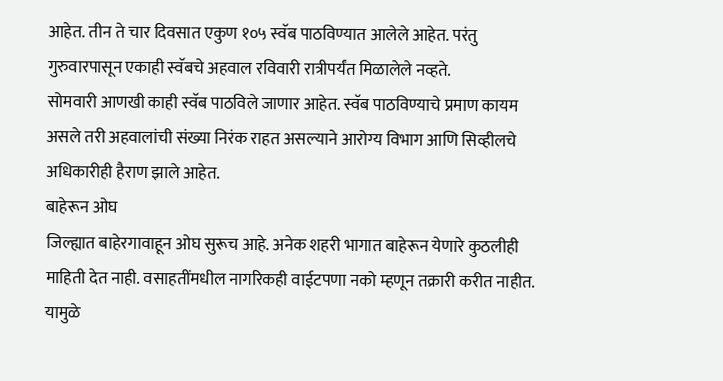आहेत. तीन ते चार दिवसात एकुण १०५ स्वॅब पाठविण्यात आलेले आहेत. परंतु गुरुवारपासून एकाही स्वॅबचे अहवाल रविवारी रात्रीपर्यंत मिळालेले नव्हते.
सोमवारी आणखी काही स्वॅब पाठविले जाणार आहेत. स्वॅब पाठविण्याचे प्रमाण कायम असले तरी अहवालांची संख्या निरंक राहत असल्याने आरोग्य विभाग आणि सिव्हीलचे अधिकारीही हैराण झाले आहेत.
बाहेरून ओघ
जिल्ह्यात बाहेरगावाहून ओघ सुरूच आहे. अनेक शहरी भागात बाहेरून येणारे कुठलीही माहिती देत नाही. वसाहतींमधील नागरिकही वाईटपणा नको म्हणून तक्रारी करीत नाहीत. यामुळे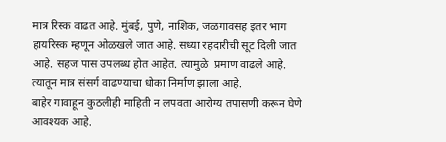मात्र रिस्क वाढत आहे. मुंबई, पुणे, नाशिक, जळगावसह इतर भाग हायरिस्क म्हणून ओळखले जात आहे. सध्या रहदारीची सूट दिली जात आहे. सहज पास उपलब्ध होत आहेत. त्यामुळे  प्रमाण वाढले आहे. त्यातून मात्र संसर्ग वाढण्याचा धोका निर्माण झाला आहे.
बाहेर गावाहून कुठलीही माहिती न लपवता आरोग्य तपासणी करून घेणे आवश्यक आहे.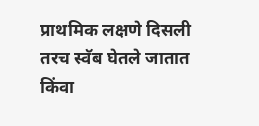प्राथमिक लक्षणे दिसली तरच स्वॅब घेतले जातात किंवा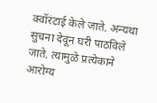क्वॉरंटाई केले जाते. अन्यथा सुचना देवून घरी पाठविले जाते. त्यामुळे प्रत्येकाने आरोग्य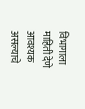विभागाला माहिती देणे आवश्यक असल्याचे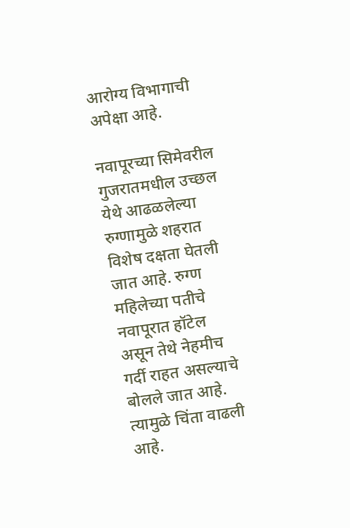आरोग्य विभागाची अपेक्षा आहे.

नवापूरच्या सिमेवरील गुजरातमधील उच्छल येथे आढळलेल्या रुग्णामुळे शहरात विशेष दक्षता घेतली जात आहे. रुग्ण महिलेच्या पतीचे नवापूरात हॉटेल असून तेथे नेहमीच गर्दी राहत असल्याचे बोलले जात आहे. त्यामुळे चिंता वाढली आहे.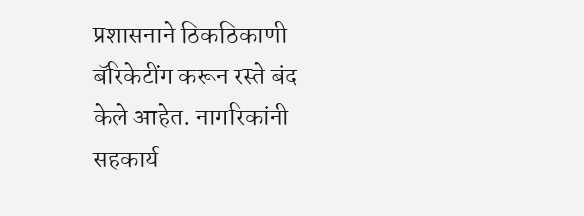प्रशासनाने ठिकठिकाणी बॅरिकेटींग करून रस्ते बंद केले आहेत. नागरिकांनी सहकार्य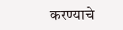करण्याचे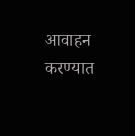आवाहन करण्यात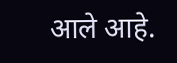आले आहे.